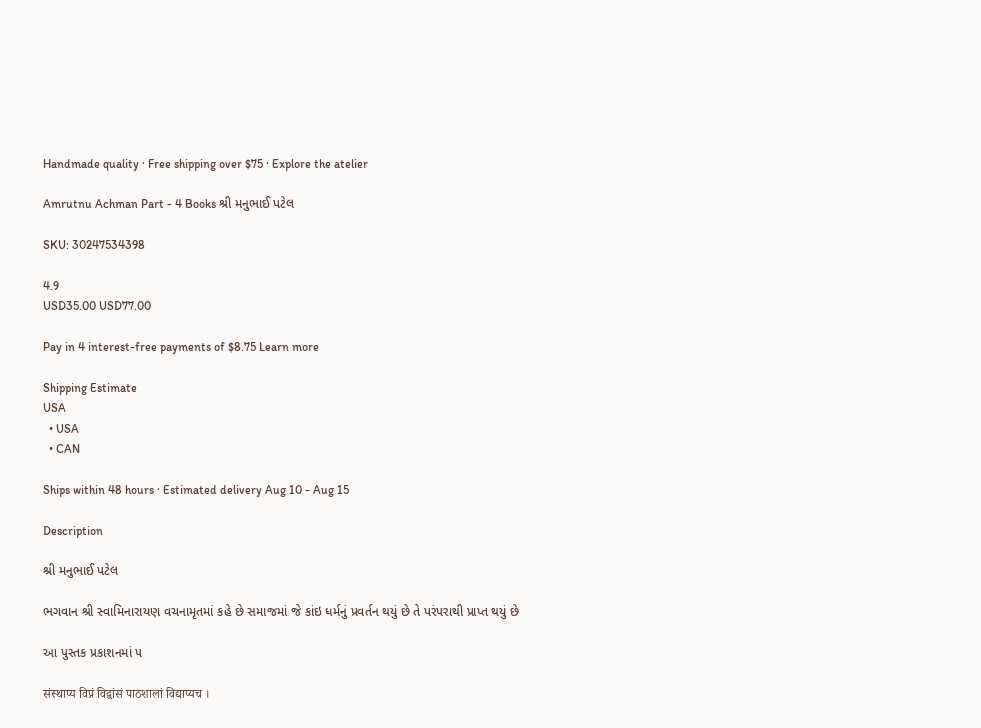Handmade quality · Free shipping over $75 · Explore the atelier

Amrutnu Achman Part - 4 Books શ્રી મનુભાઈ પટેલ

SKU: 30247534398

4.9
USD35.00 USD77.00

Pay in 4 interest-free payments of $8.75 Learn more

Shipping Estimate
USA
  • USA
  • CAN

Ships within 48 hours · Estimated delivery Aug 10 - Aug 15

Description

શ્રી મનુભાઈ પટેલ

ભગવાન શ્રી સ્વામિનારાયણ વચનામૃતમાં કહે છે સમાજમાં જે કાંઇ ધર્મનું પ્રવર્તન થયું છે તે પરંપરાથી પ્રાપ્ત થયું છે

આ પુસ્તક પ્રકાશનમાં પ

संस्थाप्य विप्रं विद्वांसं पाठशालां विद्याप्यच ।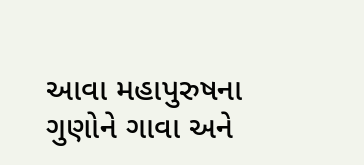આવા મહાપુરુષના ગુણોને ગાવા અને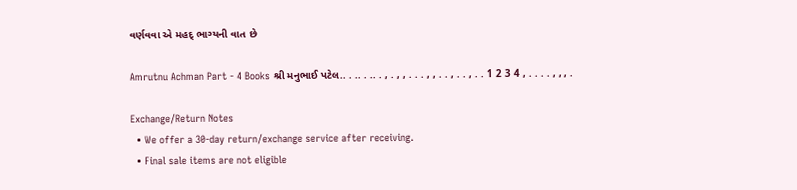વર્ણવવા એ મહદ્ ભાગ્યની વાત છે

Amrutnu Achman Part - 4 Books શ્રી મનુભાઈ પટેલ.. . .. . .. . , . , , . . . , , . . , . . , . . 1 2 3 4 , . . . . , , , .

Exchange/Return Notes
  • We offer a 30-day return/exchange service after receiving.
  • Final sale items are not eligible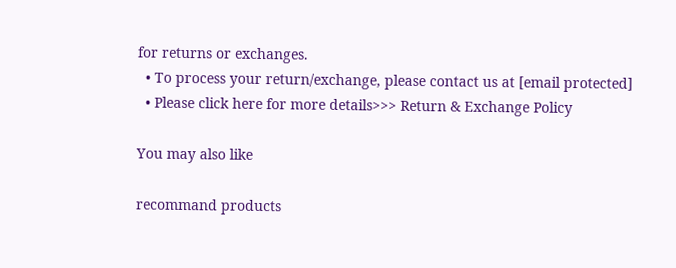for returns or exchanges.
  • To process your return/exchange, please contact us at [email protected]
  • Please click here for more details>>> Return & Exchange Policy

You may also like

recommand products